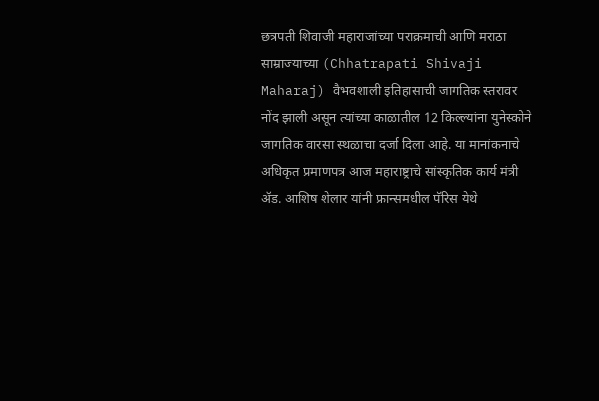छत्रपती शिवाजी महाराजांच्या पराक्रमाची आणि मराठा साम्राज्याच्या (Chhatrapati Shivaji Maharaj) वैभवशाली इतिहासाची जागतिक स्तरावर नोंद झाली असून त्यांच्या काळातील 12 किल्ल्यांना युनेस्कोने जागतिक वारसा स्थळाचा दर्जा दिला आहे. या मानांकनाचे अधिकृत प्रमाणपत्र आज महाराष्ट्राचे सांस्कृतिक कार्य मंत्री ॲड. आशिष शेलार यांनी फ्रान्समधील पॅरिस येथे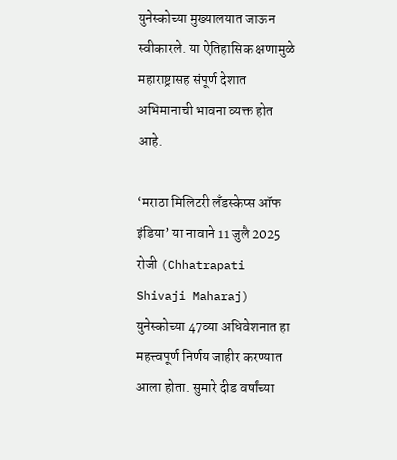युनेस्कोच्या मुख्यालयात जाऊन स्वीकारले. या ऐतिहासिक क्षणामुळे महाराष्ट्रासह संपूर्ण देशात अभिमानाची भावना व्यक्त होत आहे.

‘मराठा मिलिटरी लँडस्केप्स ऑफ इंडिया’ या नावाने 11 जुलै 2025 रोजी (Chhatrapati Shivaji Maharaj) युनेस्कोच्या 47व्या अधिवेशनात हा महत्त्वपूर्ण निर्णय जाहीर करण्यात आला होता. सुमारे दीड वर्षांच्या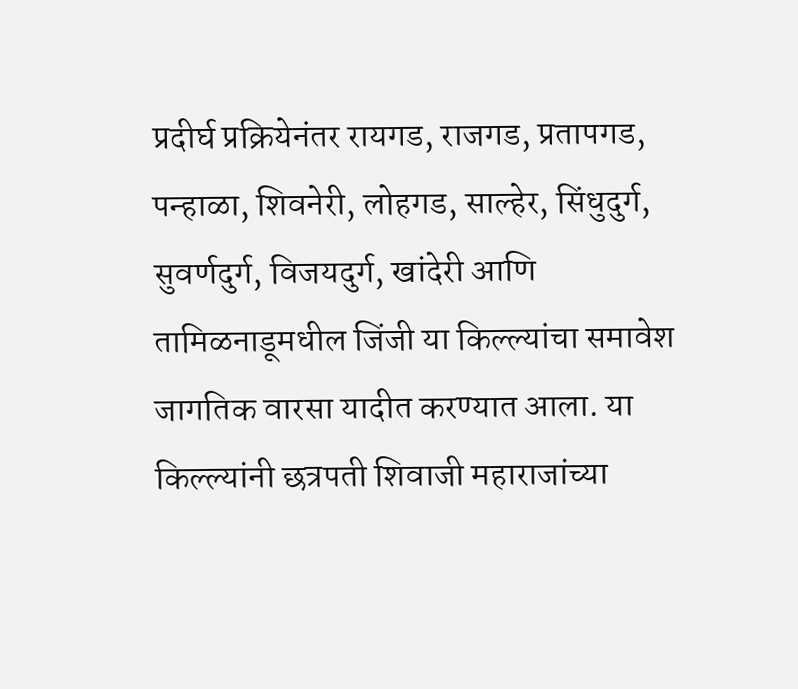प्रदीर्घ प्रक्रियेनंतर रायगड, राजगड, प्रतापगड, पन्हाळा, शिवनेरी, लोहगड, साल्हेर, सिंधुदुर्ग, सुवर्णदुर्ग, विजयदुर्ग, खांदेरी आणि तामिळनाडूमधील जिंजी या किल्ल्यांचा समावेश जागतिक वारसा यादीत करण्यात आला. या किल्ल्यांनी छत्रपती शिवाजी महाराजांच्या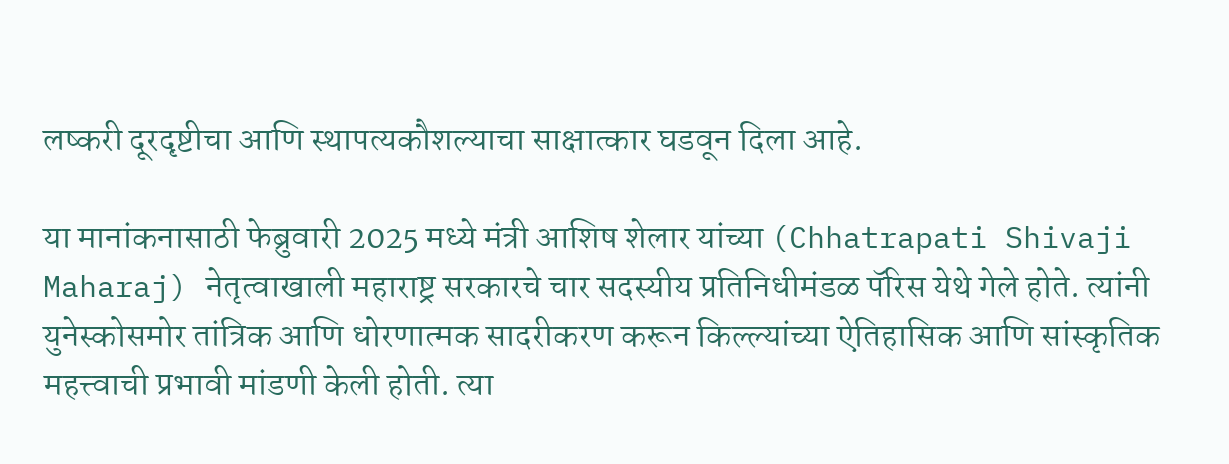लष्करी दूरदृष्टीचा आणि स्थापत्यकौशल्याचा साक्षात्कार घडवून दिला आहे.

या मानांकनासाठी फेब्रुवारी 2025 मध्ये मंत्री आशिष शेलार यांच्या (Chhatrapati Shivaji Maharaj) नेतृत्वाखाली महाराष्ट्र सरकारचे चार सदस्यीय प्रतिनिधीमंडळ पॅरिस येथे गेले होते. त्यांनी युनेस्कोसमोर तांत्रिक आणि धोरणात्मक सादरीकरण करून किल्ल्यांच्या ऐतिहासिक आणि सांस्कृतिक महत्त्वाची प्रभावी मांडणी केली होती. त्या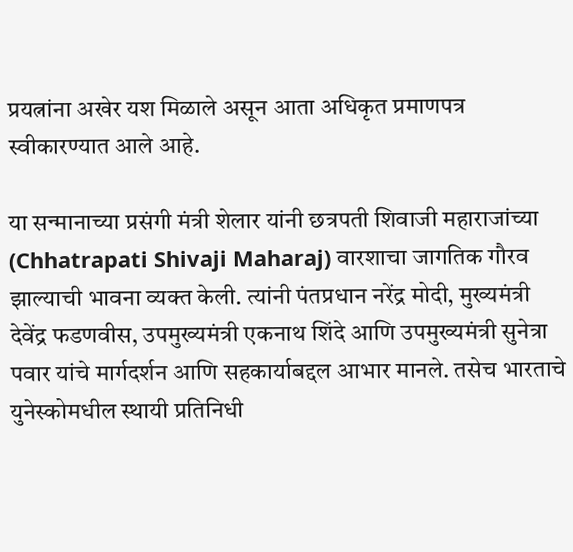प्रयत्नांना अखेर यश मिळाले असून आता अधिकृत प्रमाणपत्र स्वीकारण्यात आले आहे.

या सन्मानाच्या प्रसंगी मंत्री शेलार यांनी छत्रपती शिवाजी महाराजांच्या (Chhatrapati Shivaji Maharaj) वारशाचा जागतिक गौरव झाल्याची भावना व्यक्त केली. त्यांनी पंतप्रधान नरेंद्र मोदी, मुख्यमंत्री देवेंद्र फडणवीस, उपमुख्यमंत्री एकनाथ शिंदे आणि उपमुख्यमंत्री सुनेत्रा पवार यांचे मार्गदर्शन आणि सहकार्याबद्दल आभार मानले. तसेच भारताचे युनेस्कोमधील स्थायी प्रतिनिधी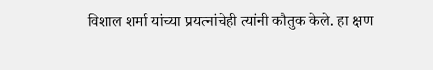विशाल शर्मा यांच्या प्रयत्नांचेही त्यांनी कौतुक केले. हा क्षण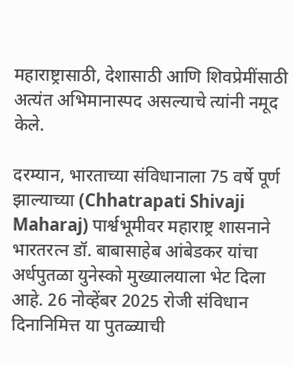महाराष्ट्रासाठी, देशासाठी आणि शिवप्रेमींसाठी अत्यंत अभिमानास्पद असल्याचे त्यांनी नमूद केले.

दरम्यान, भारताच्या संविधानाला 75 वर्षे पूर्ण झाल्याच्या (Chhatrapati Shivaji Maharaj) पार्श्वभूमीवर महाराष्ट्र शासनाने भारतरत्न डॉ. बाबासाहेब आंबेडकर यांचा अर्धपुतळा युनेस्को मुख्यालयाला भेट दिला आहे. 26 नोव्हेंबर 2025 रोजी संविधान दिनानिमित्त या पुतळ्याची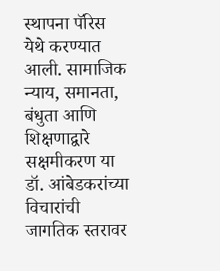स्थापना पॅरिस येथे करण्यात आली. सामाजिक न्याय, समानता, बंधुता आणि शिक्षणाद्वारे सक्षमीकरण या डॉ. आंबेडकरांच्या विचारांची जागतिक स्तरावर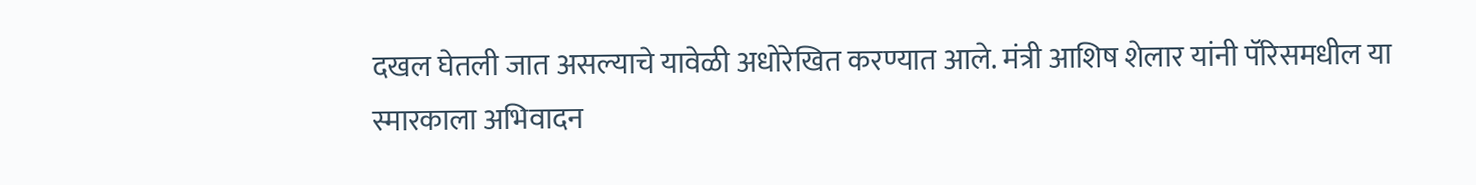दखल घेतली जात असल्याचे यावेळी अधोरेखित करण्यात आले. मंत्री आशिष शेलार यांनी पॅरिसमधील या स्मारकाला अभिवादन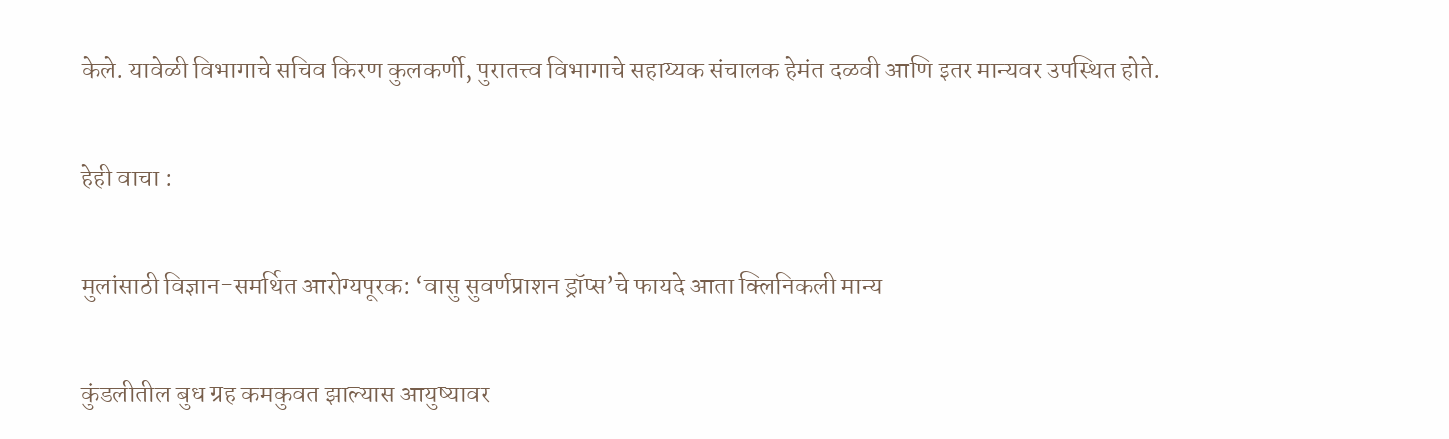केले. यावेळी विभागाचे सचिव किरण कुलकर्णी, पुरातत्त्व विभागाचे सहाय्यक संचालक हेमंत दळवी आणि इतर मान्यवर उपस्थित होते.

हेही वाचा :

मुलांसाठी विज्ञान-समर्थित आरोग्यपूरक: ‘वासु सुवर्णप्राशन ड्रॉप्स’चे फायदे आता क्लिनिकली मान्य

कुंडलीतील बुध ग्रह कमकुवत झाल्यास आयुष्यावर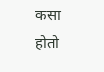कसा होतो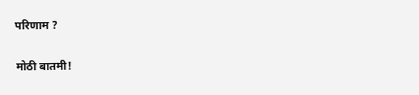परिणाम ?

मोठी बातमी!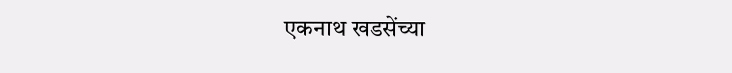एकनाथ खडसेंच्या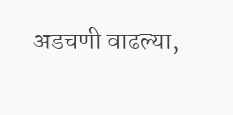अडचणी वाढल्या,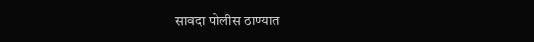सावदा पोलीस ठाण्यात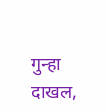गुन्हा दाखल,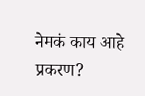नेमकं काय आहे प्रकरण?